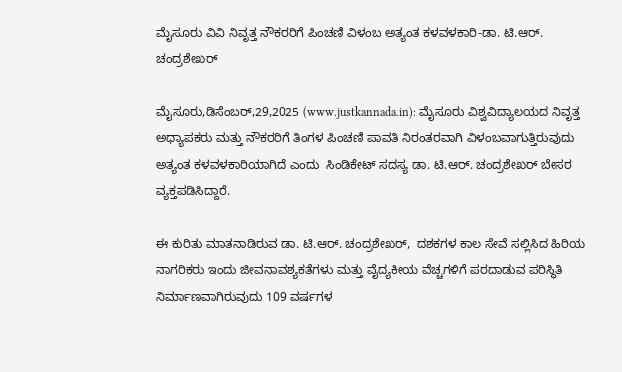ಮೈಸೂರು ವಿವಿ ನಿವೃತ್ತ ನೌಕರರಿಗೆ ಪಿಂಚಣಿ ವಿಳಂಬ ಅತ್ಯಂತ ಕಳವಳಕಾರಿ-ಡಾ. ಟಿ.ಆರ್. ಚಂದ್ರಶೇಖರ್

ಮೈಸೂರು,ಡಿಸೆಂಬರ್,29,2025 (www.justkannada.in): ಮೈಸೂರು ವಿಶ್ವವಿದ್ಯಾಲಯದ ನಿವೃತ್ತ ಅಧ್ಯಾಪಕರು ಮತ್ತು ನೌಕರರಿಗೆ ತಿಂಗಳ ಪಿಂಚಣಿ ಪಾವತಿ ನಿರಂತರವಾಗಿ ವಿಳಂಬವಾಗುತ್ತಿರುವುದು ಅತ್ಯಂತ ಕಳವಳಕಾರಿಯಾಗಿದೆ ಎಂದು  ಸಿಂಡಿಕೇಟ್ ಸದಸ್ಯ ಡಾ. ಟಿ.ಆರ್. ಚಂದ್ರಶೇಖರ್ ಬೇಸರ ವ್ಯಕ್ತಪಡಿಸಿದ್ದಾರೆ.

ಈ ಕುರಿತು ಮಾತನಾಡಿರುವ ಡಾ. ಟಿ.ಆರ್. ಚಂದ್ರಶೇಖರ್,  ದಶಕಗಳ ಕಾಲ ಸೇವೆ ಸಲ್ಲಿಸಿದ ಹಿರಿಯ ನಾಗರಿಕರು ಇಂದು ಜೀವನಾವಶ್ಯಕತೆಗಳು ಮತ್ತು ವೈದ್ಯಕೀಯ ವೆಚ್ಚಗಳಿಗೆ ಪರದಾಡುವ ಪರಿಸ್ಥಿತಿ ನಿರ್ಮಾಣವಾಗಿರುವುದು 109 ವರ್ಷಗಳ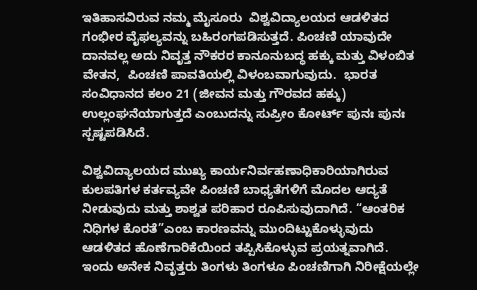ಇತಿಹಾಸವಿರುವ ನಮ್ಮ ಮೈಸೂರು  ವಿಶ್ವವಿದ್ಯಾಲಯದ ಆಡಳಿತದ ಗಂಭೀರ ವೈಫಲ್ಯವನ್ನು ಬಹಿರಂಗಪಡಿಸುತ್ತದೆ. ಪಿಂಚಣಿ ಯಾವುದೇ ದಾನವಲ್ಲ ಅದು ನಿವೃತ್ತ ನೌಕರರ ಕಾನೂನುಬದ್ಧ ಹಕ್ಕು ಮತ್ತು ವಿಳಂಬಿತ ವೇತನ,  ಪಿಂಚಣಿ ಪಾವತಿಯಲ್ಲಿ ವಿಳಂಬವಾಗುವುದು.  ಭಾರತ ಸಂವಿಧಾನದ ಕಲಂ 21 (ಜೀವನ ಮತ್ತು ಗೌರವದ ಹಕ್ಕು) ಉಲ್ಲಂಘನೆಯಾಗುತ್ತದೆ ಎಂಬುದನ್ನು ಸುಪ್ರೀಂ ಕೋರ್ಟ್ ಪುನಃ ಪುನಃ ಸ್ಪಷ್ಟಪಡಿಸಿದೆ.

ವಿಶ್ವವಿದ್ಯಾಲಯದ ಮುಖ್ಯ ಕಾರ್ಯನಿರ್ವಹಣಾಧಿಕಾರಿಯಾಗಿರುವ ಕುಲಪತಿಗಳ ಕರ್ತವ್ಯವೇ ಪಿಂಚಣಿ ಬಾಧ್ಯತೆಗಳಿಗೆ ಮೊದಲ ಆದ್ಯತೆ ನೀಡುವುದು ಮತ್ತು ಶಾಶ್ವತ ಪರಿಹಾರ ರೂಪಿಸುವುದಾಗಿದೆ. “ಆಂತರಿಕ ನಿಧಿಗಳ ಕೊರತೆ”ಎಂಬ ಕಾರಣವನ್ನು ಮುಂದಿಟ್ಟುಕೊಳ್ಳುವುದು ಆಡಳಿತದ ಹೊಣೆಗಾರಿಕೆಯಿಂದ ತಪ್ಪಿಸಿಕೊಳ್ಳುವ ಪ್ರಯತ್ನವಾಗಿದೆ. ಇಂದು ಅನೇಕ ನಿವೃತ್ತರು ತಿಂಗಳು ತಿಂಗಳೂ ಪಿಂಚಣಿಗಾಗಿ ನಿರೀಕ್ಷೆಯಲ್ಲೇ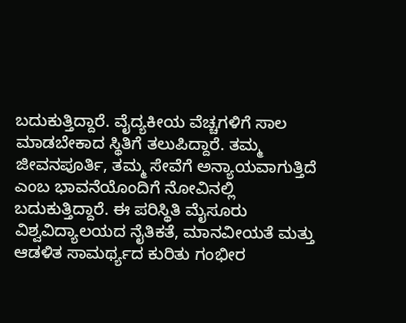ಬದುಕುತ್ತಿದ್ದಾರೆ. ವೈದ್ಯಕೀಯ ವೆಚ್ಚಗಳಿಗೆ ಸಾಲ ಮಾಡಬೇಕಾದ ಸ್ಥಿತಿಗೆ ತಲುಪಿದ್ದಾರೆ. ತಮ್ಮ ಜೀವನಪೂರ್ತಿ, ತಮ್ಮ ಸೇವೆಗೆ ಅನ್ಯಾಯವಾಗುತ್ತಿದೆ ಎಂಬ ಭಾವನೆಯೊಂದಿಗೆ ನೋವಿನಲ್ಲಿ ಬದುಕುತ್ತಿದ್ದಾರೆ. ಈ ಪರಿಸ್ಥಿತಿ ಮೈಸೂರು ವಿಶ್ವವಿದ್ಯಾಲಯದ ನೈತಿಕತೆ, ಮಾನವೀಯತೆ ಮತ್ತು ಆಡಳಿತ ಸಾಮರ್ಥ್ಯದ ಕುರಿತು ಗಂಭೀರ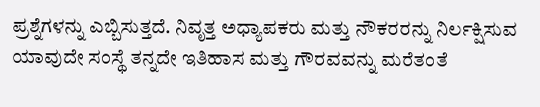ಪ್ರಶ್ನೆಗಳನ್ನು ಎಬ್ಬಿಸುತ್ತದೆ. ನಿವೃತ್ತ ಅಧ್ಯಾಪಕರು ಮತ್ತು ನೌಕರರನ್ನು ನಿರ್ಲಕ್ಷಿಸುವ ಯಾವುದೇ ಸಂಸ್ಥೆ ತನ್ನದೇ ಇತಿಹಾಸ ಮತ್ತು ಗೌರವವನ್ನು ಮರೆತಂತೆ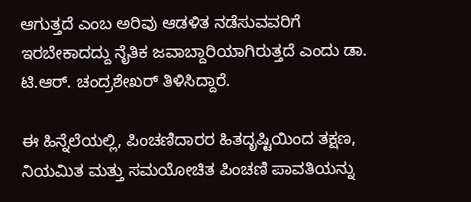ಆಗುತ್ತದೆ ಎಂಬ ಅರಿವು ಆಡಳಿತ ನಡೆಸುವವರಿಗೆ ಇರಬೇಕಾದದ್ದು ನೈತಿಕ ಜವಾಬ್ದಾರಿಯಾಗಿರುತ್ತದೆ ಎಂದು ಡಾ. ಟಿ.ಆರ್. ಚಂದ್ರಶೇಖರ್ ತಿಳಿಸಿದ್ದಾರೆ.

ಈ ಹಿನ್ನೆಲೆಯಲ್ಲಿ, ಪಿಂಚಣಿದಾರರ ಹಿತದೃಷ್ಟಿಯಿಂದ ತಕ್ಷಣ, ನಿಯಮಿತ ಮತ್ತು ಸಮಯೋಚಿತ ಪಿಂಚಣಿ ಪಾವತಿಯನ್ನು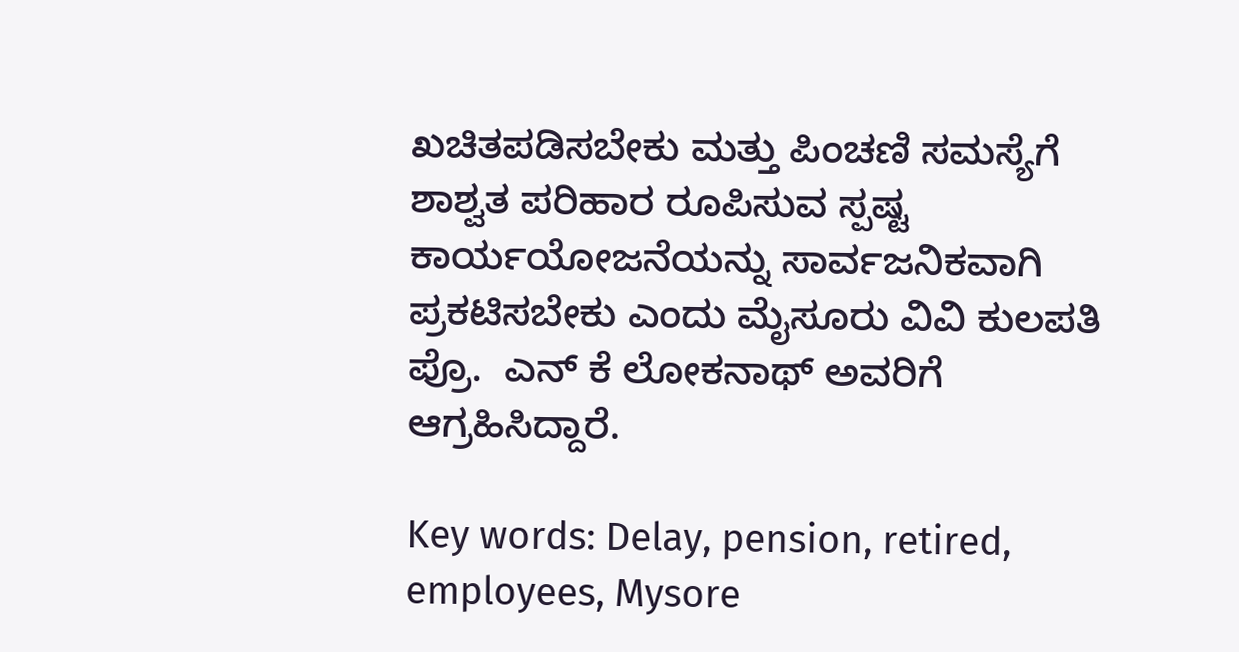ಖಚಿತಪಡಿಸಬೇಕು ಮತ್ತು ಪಿಂಚಣಿ ಸಮಸ್ಯೆಗೆ ಶಾಶ್ವತ ಪರಿಹಾರ ರೂಪಿಸುವ ಸ್ಪಷ್ಟ ಕಾರ್ಯಯೋಜನೆಯನ್ನು ಸಾರ್ವಜನಿಕವಾಗಿ ಪ್ರಕಟಿಸಬೇಕು ಎಂದು ಮೈಸೂರು ವಿವಿ ಕುಲಪತಿ ಪ್ರೊ.  ಎನ್ ಕೆ ಲೋಕನಾಥ್ ಅವರಿಗೆ  ಆಗ್ರಹಿಸಿದ್ದಾರೆ.

Key words: Delay, pension, retired, employees, Mysore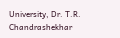University, Dr. T.R. Chandrashekhar